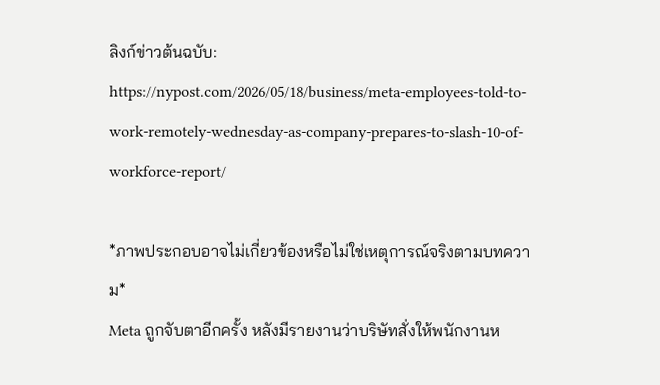ลิงก์ข่าวต้นฉบับ:
https://nypost.com/2026/05/18/business/meta-employees-told-to-work-remotely-wednesday-as-company-prepares-to-slash-10-of-workforce-report/

*ภาพประกอบอาจไม่เกี่ยวข้องหรือไม่ใช่เหตุการณ์จริงตามบทความ*
Meta ถูกจับตาอีกครั้ง หลังมีรายงานว่าบริษัทสั่งให้พนักงานห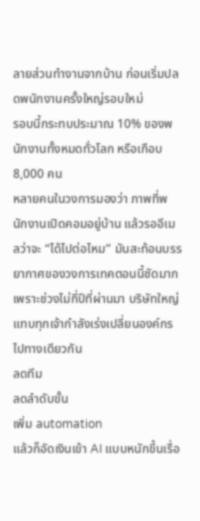ลายส่วนทำงานจากบ้าน ก่อนเริ่มปลดพนักงานครั้งใหญ่รอบใหม่
รอบนี้กระทบประมาณ 10% ของพนักงานทั้งหมดทั่วโลก หรือเกือบ 8,000 คน
หลายคนในวงการมองว่า ภาพที่พนักงานเปิดคอมอยู่บ้าน แล้วรออีเมลว่าจะ “ได้ไปต่อไหม” มันสะท้อนบรรยากาศของวงการเทคตอนนี้ชัดมาก
เพราะช่วงไม่กี่ปีที่ผ่านมา บริษัทใหญ่แทบทุกเจ้ากำลังเร่งเปลี่ยนองค์กรไปทางเดียวกัน
ลดทีม
ลดลำดับขั้น
เพิ่ม automation
แล้วก็อัดเงินเข้า AI แบบหนักขึ้นเรื่อ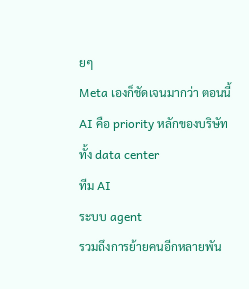ยๆ
Meta เองก็ชัดเจนมากว่า ตอนนี้ AI คือ priority หลักของบริษัท
ทั้ง data center
ทีม AI
ระบบ agent
รวมถึงการย้ายคนอีกหลายพัน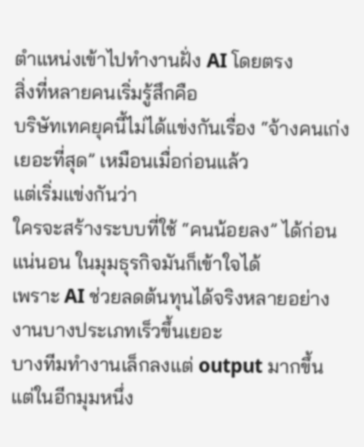ตำแหน่งเข้าไปทำงานฝั่ง AI โดยตรง
สิ่งที่หลายคนเริ่มรู้สึกคือ
บริษัทเทคยุคนี้ไม่ได้แข่งกันเรื่อง “จ้างคนเก่งเยอะที่สุด” เหมือนเมื่อก่อนแล้ว
แต่เริ่มแข่งกันว่า
ใครจะสร้างระบบที่ใช้ “คนน้อยลง” ได้ก่อน
แน่นอน ในมุมธุรกิจมันก็เข้าใจได้
เพราะ AI ช่วยลดต้นทุนได้จริงหลายอย่าง
งานบางประเภทเร็วขึ้นเยอะ
บางทีมทำงานเล็กลงแต่ output มากขึ้น
แต่ในอีกมุมหนึ่ง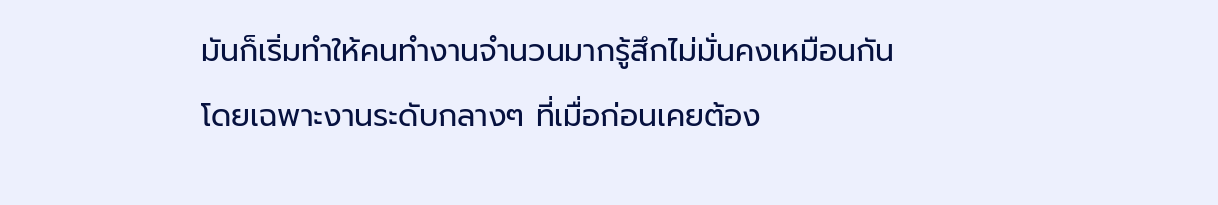มันก็เริ่มทำให้คนทำงานจำนวนมากรู้สึกไม่มั่นคงเหมือนกัน
โดยเฉพาะงานระดับกลางๆ ที่เมื่อก่อนเคยต้อง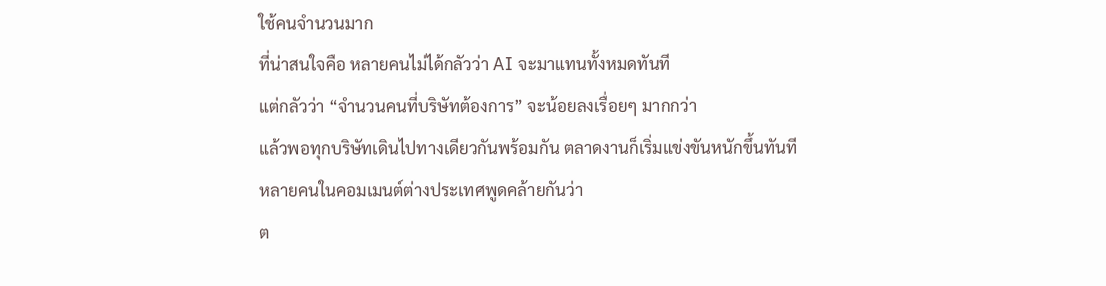ใช้คนจำนวนมาก
ที่น่าสนใจคือ หลายคนไม่ได้กลัวว่า AI จะมาแทนทั้งหมดทันที
แต่กลัวว่า “จำนวนคนที่บริษัทต้องการ” จะน้อยลงเรื่อยๆ มากกว่า
แล้วพอทุกบริษัทเดินไปทางเดียวกันพร้อมกัน ตลาดงานก็เริ่มแข่งขันหนักขึ้นทันที
หลายคนในคอมเมนต์ต่างประเทศพูดคล้ายกันว่า
ต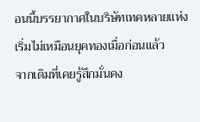อนนี้บรรยากาศในบริษัทเทคหลายแห่งเริ่มไม่เหมือนยุคทองเมื่อก่อนแล้ว
จากเดิมที่เคยรู้สึกมั่นคง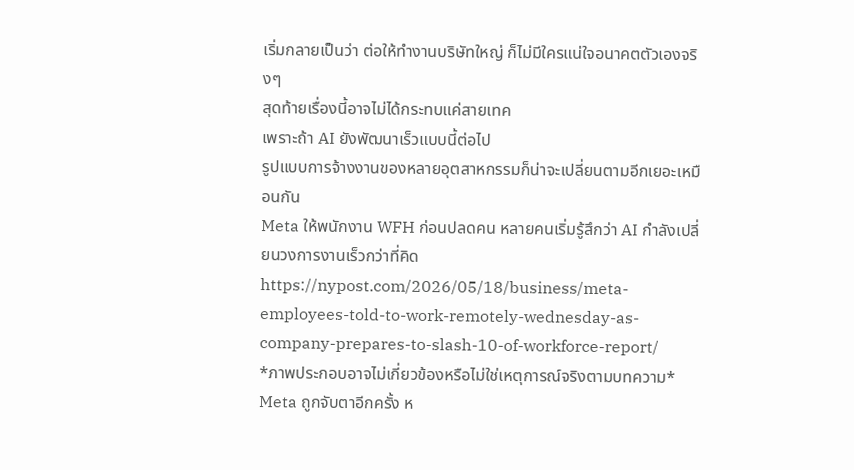เริ่มกลายเป็นว่า ต่อให้ทำงานบริษัทใหญ่ ก็ไม่มีใครแน่ใจอนาคตตัวเองจริงๆ
สุดท้ายเรื่องนี้อาจไม่ได้กระทบแค่สายเทค
เพราะถ้า AI ยังพัฒนาเร็วแบบนี้ต่อไป
รูปแบบการจ้างงานของหลายอุตสาหกรรมก็น่าจะเปลี่ยนตามอีกเยอะเหมือนกัน
Meta ให้พนักงาน WFH ก่อนปลดคน หลายคนเริ่มรู้สึกว่า AI กำลังเปลี่ยนวงการงานเร็วกว่าที่คิด
https://nypost.com/2026/05/18/business/meta-employees-told-to-work-remotely-wednesday-as-company-prepares-to-slash-10-of-workforce-report/
*ภาพประกอบอาจไม่เกี่ยวข้องหรือไม่ใช่เหตุการณ์จริงตามบทความ*
Meta ถูกจับตาอีกครั้ง ห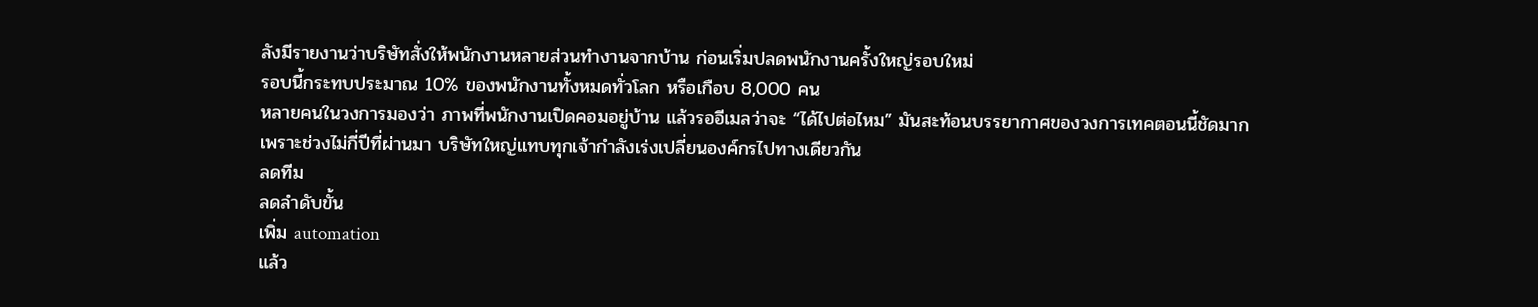ลังมีรายงานว่าบริษัทสั่งให้พนักงานหลายส่วนทำงานจากบ้าน ก่อนเริ่มปลดพนักงานครั้งใหญ่รอบใหม่
รอบนี้กระทบประมาณ 10% ของพนักงานทั้งหมดทั่วโลก หรือเกือบ 8,000 คน
หลายคนในวงการมองว่า ภาพที่พนักงานเปิดคอมอยู่บ้าน แล้วรออีเมลว่าจะ “ได้ไปต่อไหม” มันสะท้อนบรรยากาศของวงการเทคตอนนี้ชัดมาก
เพราะช่วงไม่กี่ปีที่ผ่านมา บริษัทใหญ่แทบทุกเจ้ากำลังเร่งเปลี่ยนองค์กรไปทางเดียวกัน
ลดทีม
ลดลำดับขั้น
เพิ่ม automation
แล้ว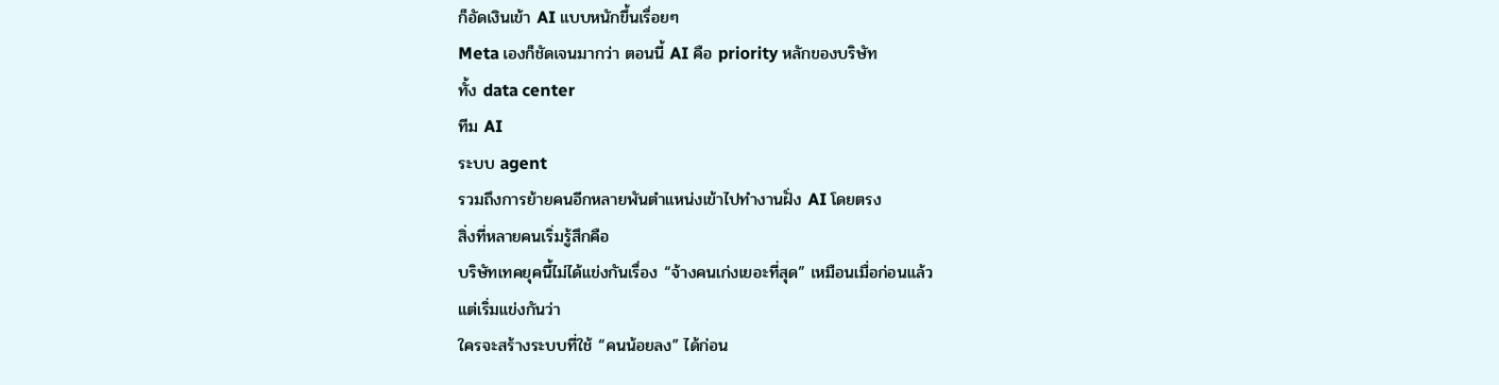ก็อัดเงินเข้า AI แบบหนักขึ้นเรื่อยๆ
Meta เองก็ชัดเจนมากว่า ตอนนี้ AI คือ priority หลักของบริษัท
ทั้ง data center
ทีม AI
ระบบ agent
รวมถึงการย้ายคนอีกหลายพันตำแหน่งเข้าไปทำงานฝั่ง AI โดยตรง
สิ่งที่หลายคนเริ่มรู้สึกคือ
บริษัทเทคยุคนี้ไม่ได้แข่งกันเรื่อง “จ้างคนเก่งเยอะที่สุด” เหมือนเมื่อก่อนแล้ว
แต่เริ่มแข่งกันว่า
ใครจะสร้างระบบที่ใช้ “คนน้อยลง” ได้ก่อน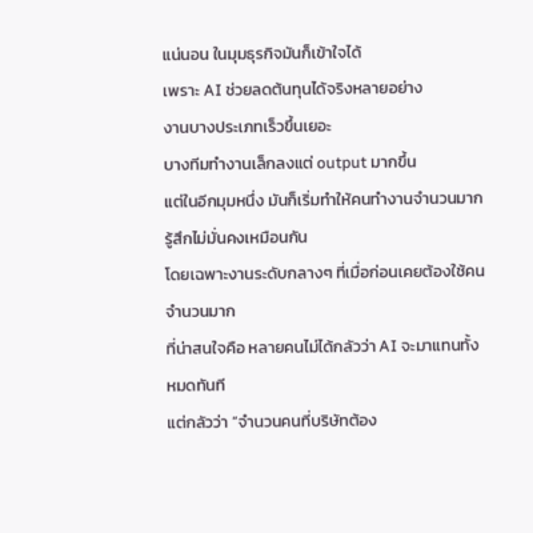แน่นอน ในมุมธุรกิจมันก็เข้าใจได้
เพราะ AI ช่วยลดต้นทุนได้จริงหลายอย่าง
งานบางประเภทเร็วขึ้นเยอะ
บางทีมทำงานเล็กลงแต่ output มากขึ้น
แต่ในอีกมุมหนึ่ง มันก็เริ่มทำให้คนทำงานจำนวนมากรู้สึกไม่มั่นคงเหมือนกัน
โดยเฉพาะงานระดับกลางๆ ที่เมื่อก่อนเคยต้องใช้คนจำนวนมาก
ที่น่าสนใจคือ หลายคนไม่ได้กลัวว่า AI จะมาแทนทั้งหมดทันที
แต่กลัวว่า “จำนวนคนที่บริษัทต้อง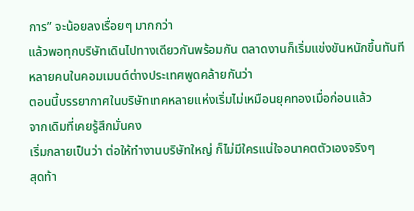การ” จะน้อยลงเรื่อยๆ มากกว่า
แล้วพอทุกบริษัทเดินไปทางเดียวกันพร้อมกัน ตลาดงานก็เริ่มแข่งขันหนักขึ้นทันที
หลายคนในคอมเมนต์ต่างประเทศพูดคล้ายกันว่า
ตอนนี้บรรยากาศในบริษัทเทคหลายแห่งเริ่มไม่เหมือนยุคทองเมื่อก่อนแล้ว
จากเดิมที่เคยรู้สึกมั่นคง
เริ่มกลายเป็นว่า ต่อให้ทำงานบริษัทใหญ่ ก็ไม่มีใครแน่ใจอนาคตตัวเองจริงๆ
สุดท้า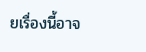ยเรื่องนี้อาจ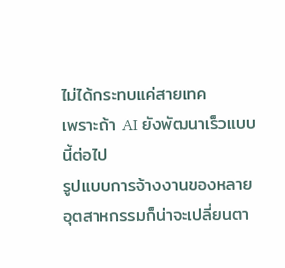ไม่ได้กระทบแค่สายเทค
เพราะถ้า AI ยังพัฒนาเร็วแบบนี้ต่อไป
รูปแบบการจ้างงานของหลายอุตสาหกรรมก็น่าจะเปลี่ยนตา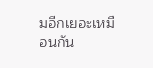มอีกเยอะเหมือนกัน